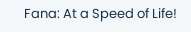Fana: At a Speed of Life!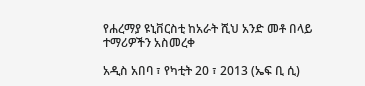የሐረማያ ዩኒቨርስቲ ከአራት ሺህ አንድ መቶ በላይ ተማሪዎችን አስመረቀ

አዲስ አበባ ፣ የካቲት 20 ፣ 2013 (ኤፍ ቢ ሲ)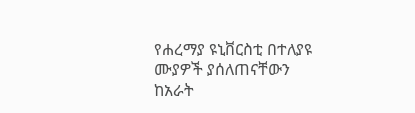የሐረማያ ዩኒቨርስቲ በተለያዩ ሙያዎች ያሰለጠናቸውን ከአራት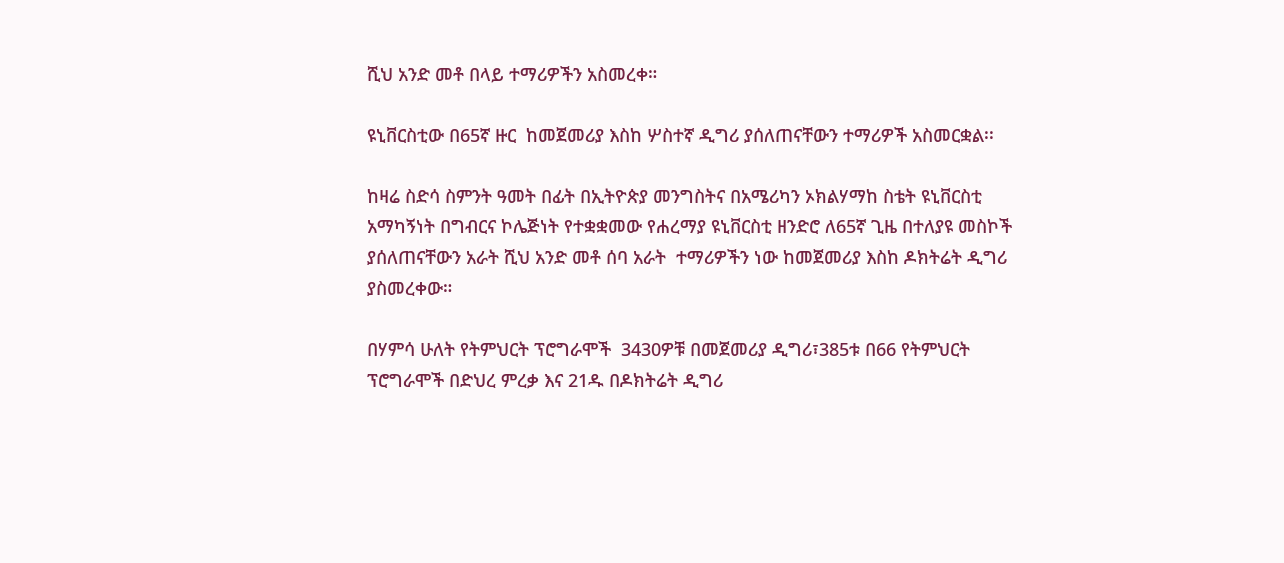ሺህ አንድ መቶ በላይ ተማሪዎችን አስመረቀ።

ዩኒቨርስቲው በ65ኛ ዙር  ከመጀመሪያ እስከ ሦስተኛ ዲግሪ ያሰለጠናቸውን ተማሪዎች አስመርቋል፡፡

ከዛሬ ስድሳ ስምንት ዓመት በፊት በኢትዮጵያ መንግስትና በአሜሪካን ኦክልሃማከ ስቴት ዩኒቨርስቲ አማካኝነት በግብርና ኮሌጅነት የተቋቋመው የሐረማያ ዩኒቨርስቲ ዘንድሮ ለ65ኛ ጊዜ በተለያዩ መስኮች ያሰለጠናቸውን አራት ሺህ አንድ መቶ ሰባ አራት  ተማሪዎችን ነው ከመጀመሪያ እስከ ዶክትሬት ዲግሪ ያስመረቀው።

በሃምሳ ሁለት የትምህርት ፕሮግራሞች  3430ዎቹ በመጀመሪያ ዲግሪ፣385ቱ በ66 የትምህርት ፕሮግራሞች በድህረ ምረቃ እና 21ዱ በዶክትሬት ዲግሪ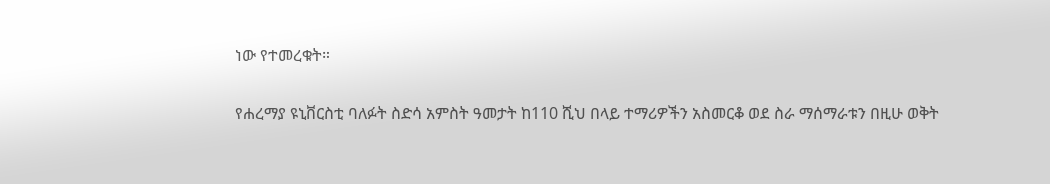ነው የተመረቁት።

የሐረማያ ዩኒቨርስቲ ባለፉት ስድሳ አምስት ዓመታት ከ110 ሺህ በላይ ተማሪዎችን አስመርቆ ወደ ስራ ማሰማራቱን በዚሁ ወቅት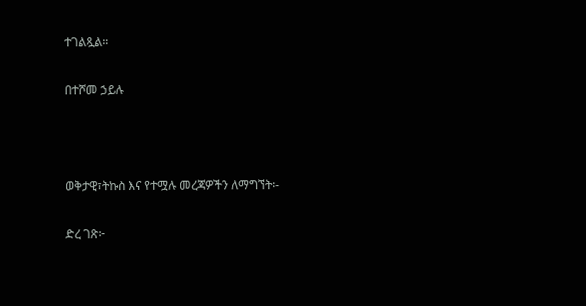ተገልጿል።

በተሾመ ኃይሉ



ወቅታዊ፣ትኩስ እና የተሟሉ መረጃዎችን ለማግኘት፡-

ድረ ገጽ፦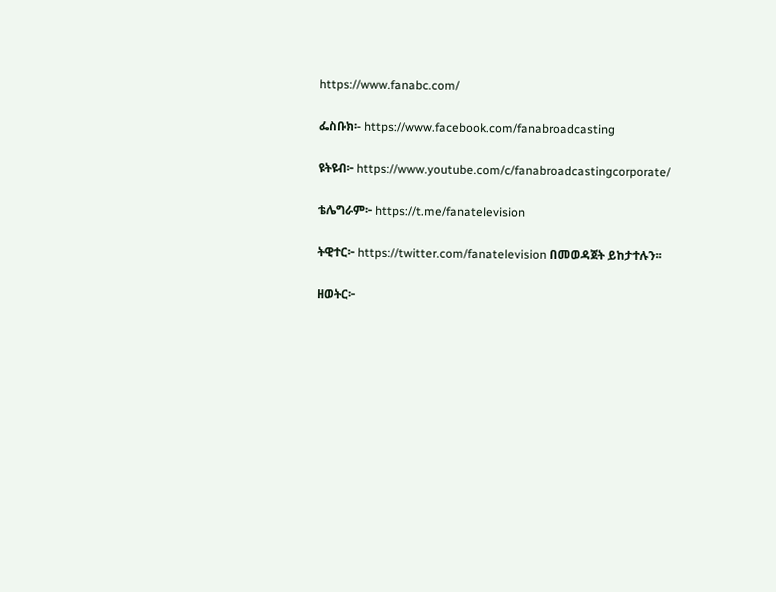https://www.fanabc.com/

ፌስቡክ፡- https://www.facebook.com/fanabroadcasting

ዩትዩብ፦ https://www.youtube.com/c/fanabroadcastingcorporate/

ቴሌግራም፦ https://t.me/fanatelevision

ትዊተር፦ https://twitter.com/fanatelevision በመወዳጀት ይከታተሉን፡፡

ዘወትር፦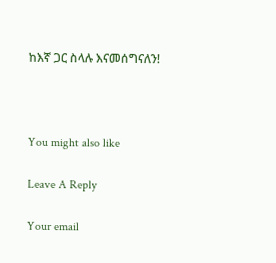ከእኛ ጋር ስላሉ እናመሰግናለን!



You might also like

Leave A Reply

Your email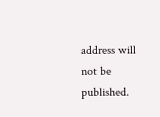address will not be published.